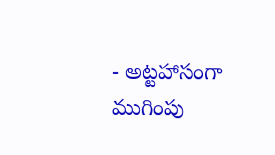- అట్టహాసంగా ముగింపు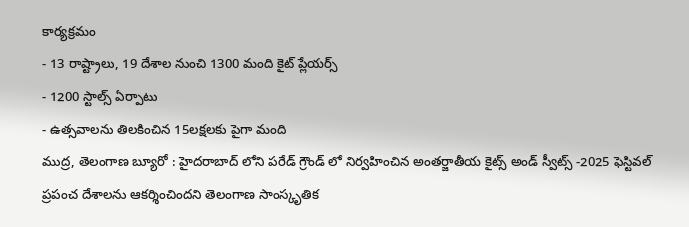కార్యక్రమం
- 13 రాష్ట్రాలు, 19 దేశాల నుంచి 1300 మంది కైట్ ప్లేయర్స్
- 1200 స్టాల్స్ ఏర్పాటు
- ఉత్సవాలను తిలకించిన 15లక్షలకు పైగా మంది
ముద్ర, తెలంగాణ బ్యూరో : హైదరాబాద్ లోని పరేడ్ గ్రౌండ్ లో నిర్వహించిన అంతర్జాతీయ కైట్స్ అండ్ స్వీట్స్ -2025 ఫెస్టివల్ ప్రపంచ దేశాలను ఆకర్శించిందని తెలంగాణ సాంస్కృతిక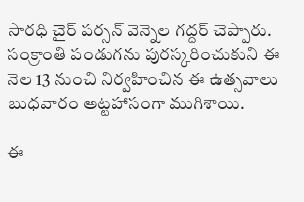సారధి చైర్ పర్సన్ వెన్నెల గద్దర్ చెప్పారు. సంక్రాంతి పండుగను పురస్కరించుకుని ఈ నెల 13 నుంచి నిర్వహించిన ఈ ఉత్సవాలు బుధవారం అట్టహాసంగా ముగిశాయి.

ఈ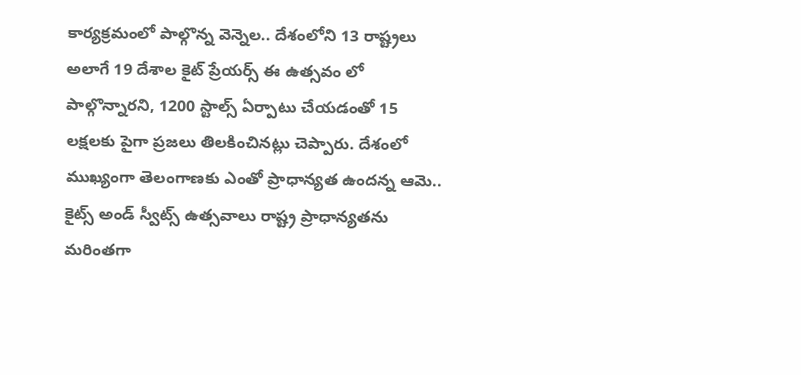కార్యక్రమంలో పాల్గొన్న వెన్నెల.. దేశంలోని 13 రాష్ట్రలు అలాగే 19 దేశాల కైట్ ప్రేయర్స్ ఈ ఉత్సవం లో పాల్గొన్నారని, 1200 స్టాల్స్ ఏర్పాటు చేయడంతో 15 లక్షలకు పైగా ప్రజలు తిలకించినట్లు చెప్పారు. దేశంలో ముఖ్యంగా తెలంగాణకు ఎంతో ప్రాధాన్యత ఉందన్న ఆమె.. కైట్స్ అండ్ స్వీట్స్ ఉత్సవాలు రాష్ట్ర ప్రాధాన్యతను మరింతగా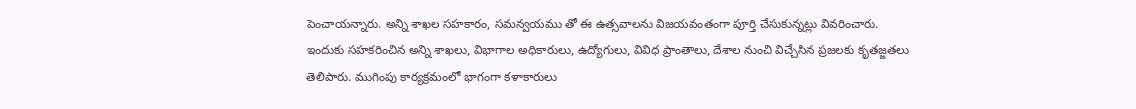పెంచాయన్నారు. అన్ని శాఖల సహకారం, సమన్వయము తో ఈ ఉత్సవాలను విజయవంతంగా పూర్తి చేసుకున్నట్లు వివరించారు.
ఇందుకు సహకరించిన అన్ని శాఖలు, విభాగాల అధికారులు, ఉద్యోగులు, వివిధ ప్రాంతాలు, దేశాల నుంచి విచ్చేసిన ప్రజలకు కృతజ్ఙతలు తెలిపారు. ముగింపు కార్యక్రమంలో భాగంగా కళాకారులు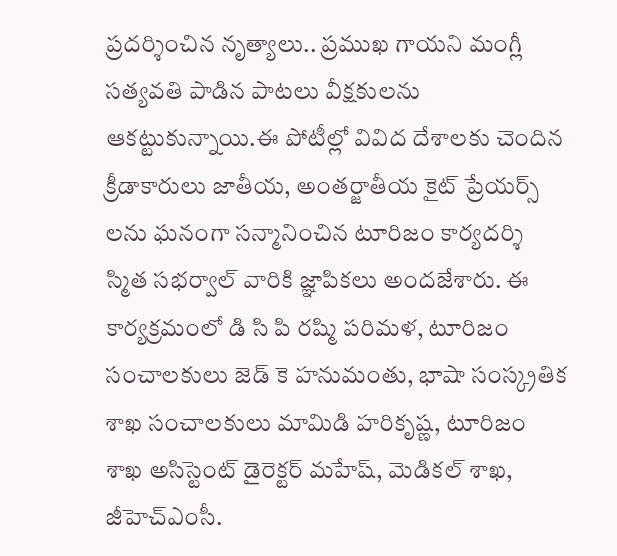ప్రదర్శించిన నృత్యాలు.. ప్రముఖ గాయని మంగ్లీ సత్యవతి పాడిన పాటలు వీక్షకులను ఆకట్టుకున్నాయి.ఈ పోటీల్లో వివిద దేశాలకు చెందిన క్రీడాకారులు జాతీయ, అంతర్జాతీయ కైట్ ప్రేయర్స్ లను ఘనంగా సన్మానించిన టూరిజం కార్యదర్శి స్మిత సభర్వాల్ వారికి జ్ఞాపికలు అందజేశారు. ఈ కార్యక్రమంలో డి సి పి రష్మి పరిమళ, టూరిజం సంచాలకులు జెడ్ కె హనుమంతు, భాషా సంస్క్రతిక శాఖ సంచాలకులు మామిడి హరికృష్ణ, టూరిజం శాఖ అసిస్టెంట్ డైరెక్టర్ మహేష్, మెడికల్ శాఖ, జీహెచ్ఎంసీ.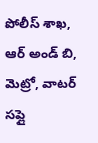పోలీస్ శాఖ, ఆర్ అండ్ బి, మెట్రో, వాటర్ సప్లై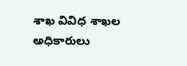శాఖ వివిధ శాఖల అధికారులు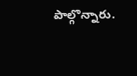పాల్గొన్నారు.